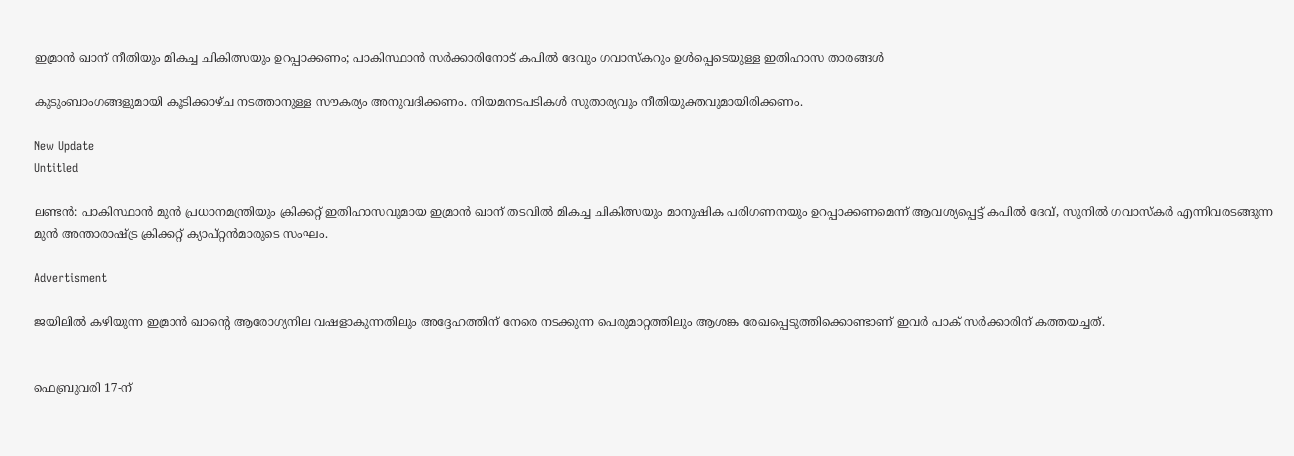ഇമ്രാൻ ഖാന് നീതിയും മികച്ച ചികിത്സയും ഉറപ്പാക്കണം; പാകിസ്ഥാൻ സർക്കാരിനോട് കപിൽ ദേവും ഗവാസ്കറും ഉൾപ്പെടെയുള്ള ഇതിഹാസ താരങ്ങൾ

കുടുംബാംഗങ്ങളുമായി കൂടിക്കാഴ്ച നടത്താനുള്ള സൗകര്യം അനുവദിക്കണം. നിയമനടപടികള്‍ സുതാര്യവും നീതിയുക്തവുമായിരിക്കണം.

New Update
Untitled

ലണ്ടന്‍: പാകിസ്ഥാന്‍ മുന്‍ പ്രധാനമന്ത്രിയും ക്രിക്കറ്റ് ഇതിഹാസവുമായ ഇമ്രാന്‍ ഖാന് തടവില്‍ മികച്ച ചികിത്സയും മാനുഷിക പരിഗണനയും ഉറപ്പാക്കണമെന്ന് ആവശ്യപ്പെട്ട് കപില്‍ ദേവ്, സുനില്‍ ഗവാസ്‌കര്‍ എന്നിവരടങ്ങുന്ന മുന്‍ അന്താരാഷ്ട്ര ക്രിക്കറ്റ് ക്യാപ്റ്റന്‍മാരുടെ സംഘം.

Advertisment

ജയിലില്‍ കഴിയുന്ന ഇമ്രാന്‍ ഖാന്റെ ആരോഗ്യനില വഷളാകുന്നതിലും അദ്ദേഹത്തിന് നേരെ നടക്കുന്ന പെരുമാറ്റത്തിലും ആശങ്ക രേഖപ്പെടുത്തിക്കൊണ്ടാണ് ഇവര്‍ പാക് സര്‍ക്കാരിന് കത്തയച്ചത്.


ഫെബ്രുവരി 17-ന്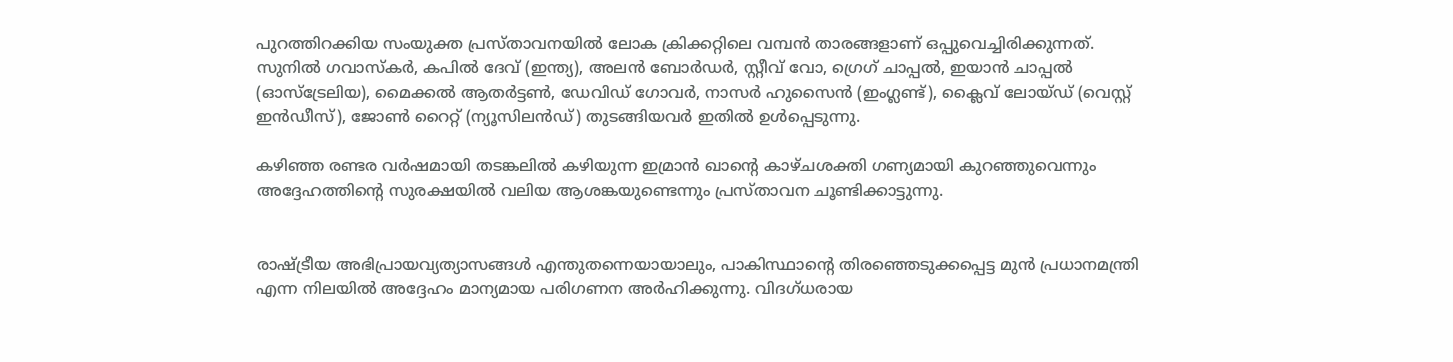പുറത്തിറക്കിയ സംയുക്ത പ്രസ്താവനയില്‍ ലോക ക്രിക്കറ്റിലെ വമ്പന്‍ താരങ്ങളാണ് ഒപ്പുവെച്ചിരിക്കുന്നത്. സുനില്‍ ഗവാസ്‌കര്‍, കപില്‍ ദേവ് (ഇന്ത്യ), അലന്‍ ബോര്‍ഡര്‍, സ്റ്റീവ് വോ, ഗ്രെഗ് ചാപ്പല്‍, ഇയാന്‍ ചാപ്പല്‍ (ഓസ്‌ട്രേലിയ), മൈക്കല്‍ ആതര്‍ട്ടണ്‍, ഡേവിഡ് ഗോവര്‍, നാസര്‍ ഹുസൈന്‍ (ഇംഗ്ലണ്ട്), ക്ലൈവ് ലോയ്ഡ് (വെസ്റ്റ് ഇന്‍ഡീസ്), ജോണ്‍ റൈറ്റ് (ന്യൂസിലന്‍ഡ്) തുടങ്ങിയവര്‍ ഇതില്‍ ഉള്‍പ്പെടുന്നു.

കഴിഞ്ഞ രണ്ടര വര്‍ഷമായി തടങ്കലില്‍ കഴിയുന്ന ഇമ്രാന്‍ ഖാന്റെ കാഴ്ചശക്തി ഗണ്യമായി കുറഞ്ഞുവെന്നും അദ്ദേഹത്തിന്റെ സുരക്ഷയില്‍ വലിയ ആശങ്കയുണ്ടെന്നും പ്രസ്താവന ചൂണ്ടിക്കാട്ടുന്നു.


രാഷ്ട്രീയ അഭിപ്രായവ്യത്യാസങ്ങള്‍ എന്തുതന്നെയായാലും, പാകിസ്ഥാന്റെ തിരഞ്ഞെടുക്കപ്പെട്ട മുന്‍ പ്രധാനമന്ത്രി എന്ന നിലയില്‍ അദ്ദേഹം മാന്യമായ പരിഗണന അര്‍ഹിക്കുന്നു. വിദഗ്ധരായ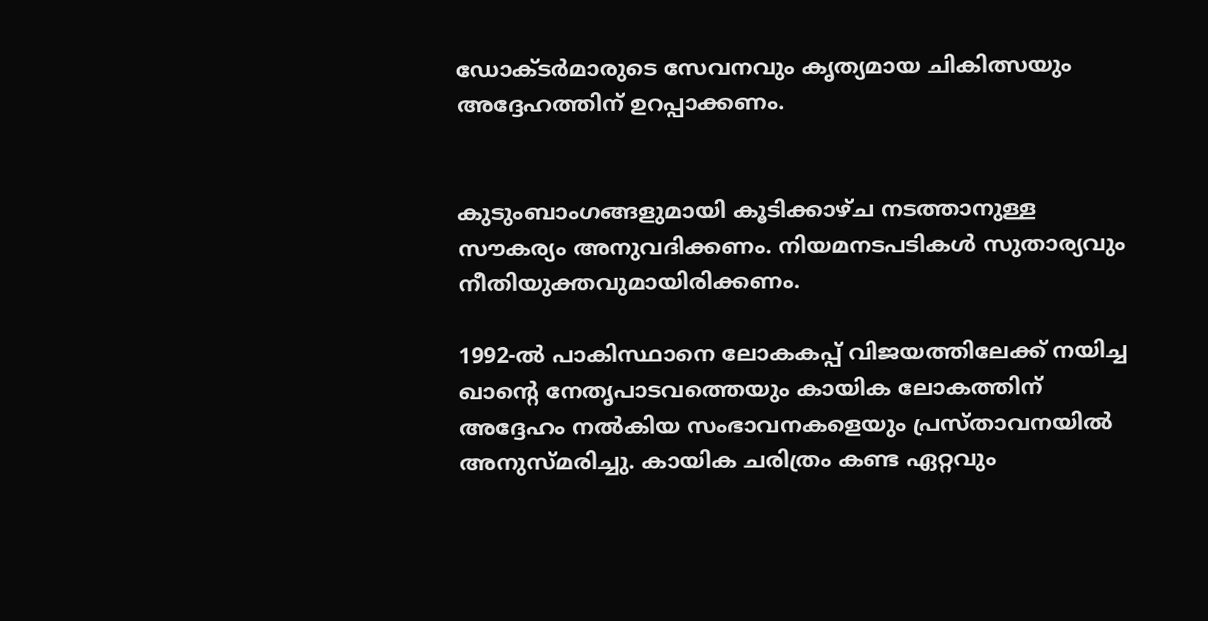ഡോക്ടര്‍മാരുടെ സേവനവും കൃത്യമായ ചികിത്സയും അദ്ദേഹത്തിന് ഉറപ്പാക്കണം.


കുടുംബാംഗങ്ങളുമായി കൂടിക്കാഴ്ച നടത്താനുള്ള സൗകര്യം അനുവദിക്കണം. നിയമനടപടികള്‍ സുതാര്യവും നീതിയുക്തവുമായിരിക്കണം.

1992-ല്‍ പാകിസ്ഥാനെ ലോകകപ്പ് വിജയത്തിലേക്ക് നയിച്ച ഖാന്റെ നേതൃപാടവത്തെയും കായിക ലോകത്തിന് അദ്ദേഹം നല്‍കിയ സംഭാവനകളെയും പ്രസ്താവനയില്‍ അനുസ്മരിച്ചു. കായിക ചരിത്രം കണ്ട ഏറ്റവും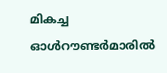മികച്ച ഓള്‍റൗണ്ടര്‍മാരില്‍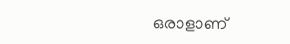ഒരാളാണ്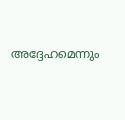അദ്ദേഹമെന്നും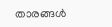താരങ്ങള്‍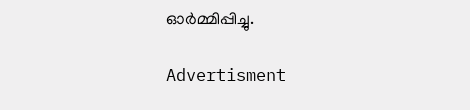ഓര്‍മ്മിപ്പിച്ചു.

Advertisment